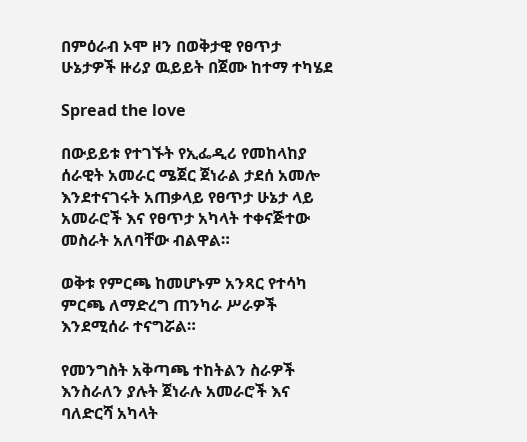በምዕራብ ኦሞ ዞን በወቅታዊ የፀጥታ ሁኔታዎች ዙሪያ ዉይይት በጀሙ ከተማ ተካሄደ

Spread the love

በውይይቱ የተገኙት የኢፌዲሪ የመከላከያ ሰራዊት አመራር ሜጀር ጀነራል ታደሰ አመሎ እንደተናገሩት አጠቃላይ የፀጥታ ሁኔታ ላይ አመራሮች እና የፀጥታ አካላት ተቀናጅተው መስራት አለባቸው ብልዋል።

ወቅቱ የምርጫ ከመሆኑም አንጻር የተሳካ ምርጫ ለማድረግ ጠንካራ ሥራዎች እንደሚሰራ ተናግሯል።

የመንግስት አቅጣጫ ተከትልን ስራዎች እንስራለን ያሉት ጀነራሉ አመራሮች እና ባለድርሻ አካላት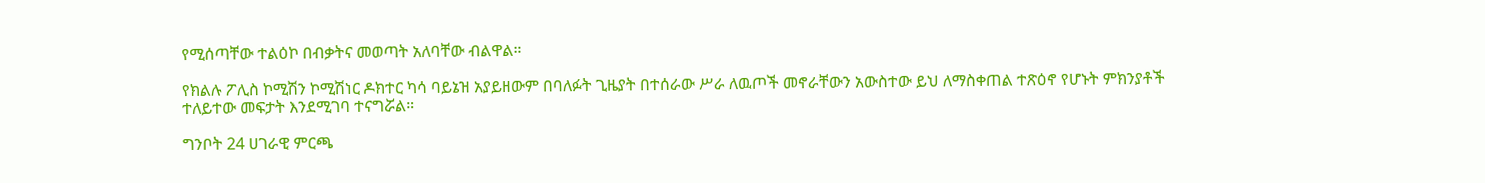የሚሰጣቸው ተልዕኮ በብቃትና መወጣት አለባቸው ብልዋል።

የክልሉ ፖሊስ ኮሚሽን ኮሚሽነር ዶክተር ካሳ ባይኔዝ አያይዘውም በባለፉት ጊዜያት በተሰራው ሥራ ለዉጦች መኖራቸውን አውስተው ይህ ለማስቀጠል ተጽዕኖ የሆኑት ምክንያቶች ተለይተው መፍታት እንደሚገባ ተናግሯል።

ግንቦት 24 ሀገራዊ ምርጫ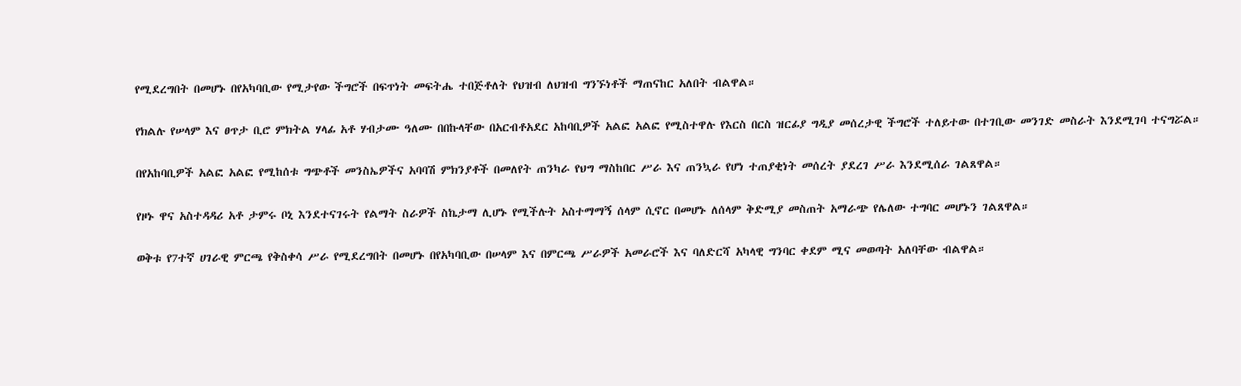የሚደረግበት በመሆኑ በየአካባቢው የሚታየው ችግሮች በፍጥነት መፍትሔ ተበጅቶለት የህዝብ ለህዝብ ግንኙነቶች ማጠናከር አለበት ብልዋል።

የክልሉ የሠላም እና ፀጥታ ቢሮ ምክትል ሃላፊ አቶ ሃብታሙ ዓለሙ በበኩላቸው በአርብቶአደር አከባቢዎች አልፎ አልፎ የሚስተዋሉ የእርስ በርስ ዝርፊያ ግዲያ መሰረታዊ ችግሮች ተለይተው በተገቢው መንገድ መስራት እንደሚገባ ተናግሯል።

በየአከባቢዎች አልፎ አልፎ የሚከሰቱ ግጭቶች መንስኤዎችና አባባሽ ምክንያቶች በመለየት ጠንካራ የህግ ማስከበር ሥራ እና ጠንኳራ የሆነ ተጠያቂነት መሰረት ያደረገ ሥራ እንደሚሰራ ገልጸዋል።

የዞኑ ዋና አስተዳዳሪ አቶ ታምሩ ቦኒ እንደተናገሩት የልማት ስራዎች ስኬታማ ሊሆኑ የሚችሉት አስተማማኝ ሰላም ሲኖር በመሆኑ ለሰላም ቅድሚያ መስጠት አማራጭ የሌለው ተግባር መሆኑን ገልጸዋል።

ወቅቱ የ7ተኛ ሀገራዊ ምርጫ የቅስቀሳ ሥራ የሚደረግበት በመሆኑ በየአካባቢው በሠላም እና በምርጫ ሥራዎች አመራሮች እና ባለድርሻ አካላዊ ግንባር ቀደም ሚና መወጣት አለባቸው ብልዋል።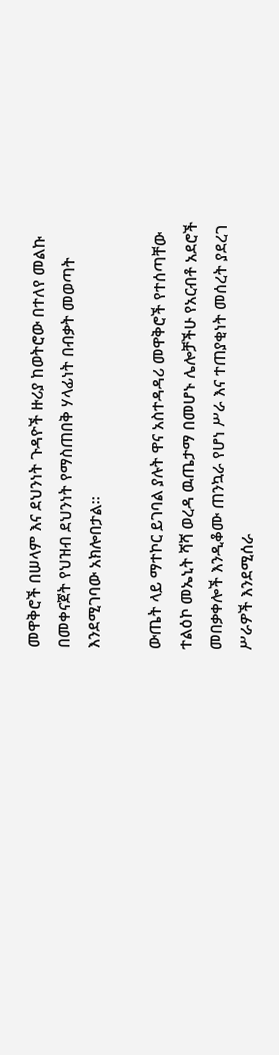መዋቅሮች በሠላም እና ደህንነት ጉዳዮች ዙሪያ ከወትሮው በተለየ መልኩ በመቀናጀት የህዝብ ደህንነት የማስጠበቅ ሃላፊነት በብቃት መወጣት እንደሚገባው አክሎበታል።

ውጤት ላይ ማተኮር ይገባል ያሉት ዋና አስተዳዳሪ መዋቅሮች የተሰጣቸው ተልዕኮ መኤኒት ሻሻ ወረዳ ዉጤታማ በመሆኑ ሌሎቻችሁ የአርብቶ አደሮች መበቃቀሎች እንዲቆሙ ጠንኳራ የሆነ ሥራ እና ተጠያቂነት መሰረት ያደረገ ሥራዎች እንደሚሰራ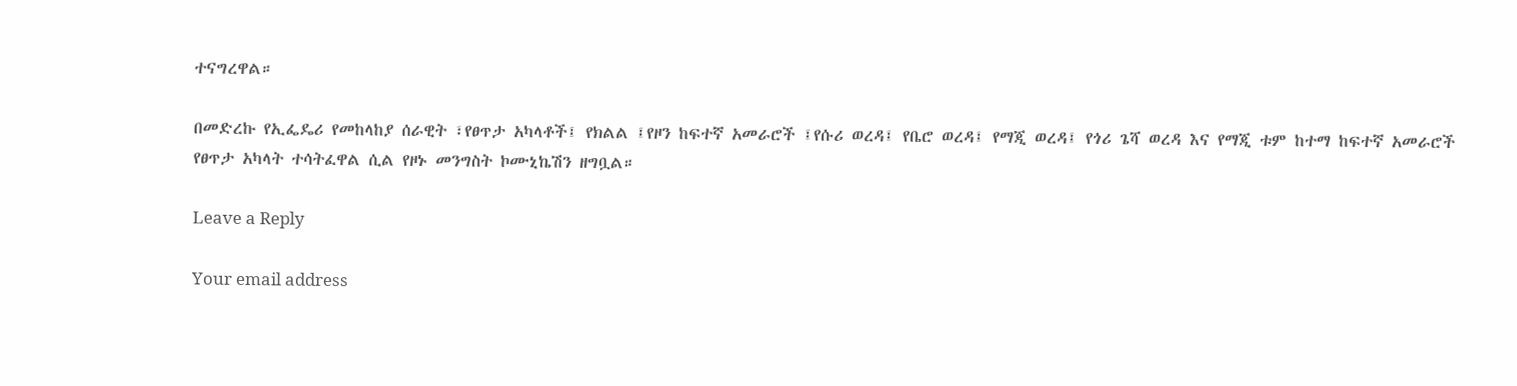ተናግረዋል።

በመድረኩ የኢፌዴሪ የመከላከያ ሰራዊት ፣የፀጥታ አካላቶች፤ የክልል ፤የዞን ከፍተኛ አመራሮች ፤የሱሪ ወረዳ፤ የቤሮ ወረዳ፤ የማጂ ወረዳ፤ የጎሪ ጌሻ ወረዳ እና የማጂ ቱም ከተማ ከፍተኛ አመራሮች የፀጥታ አካላት ተሳትፈዋል ሲል የዞኑ መንግስት ኮሙኒኬሽን ዘግቧል።

Leave a Reply

Your email address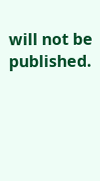will not be published.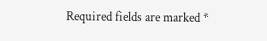Required fields are marked *